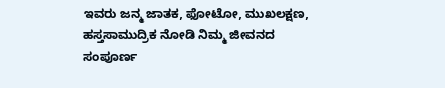ಇವರು ಜನ್ಮ ಜಾತಕ, ಫೋಟೋ, ಮುಖಲಕ್ಷಣ, ಹಸ್ತಸಾಮುದ್ರಿಕ ನೋಡಿ ನಿಮ್ಮ ಜೀವನದ ಸಂಪೂರ್ಣ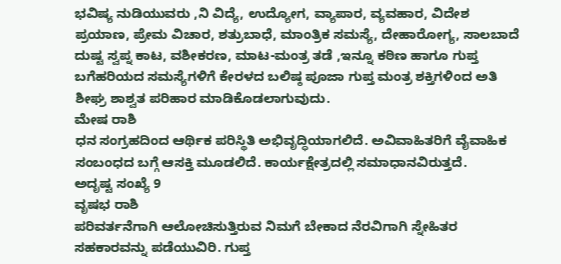ಭವಿಷ್ಯ ನುಡಿಯುವರು ,ನಿ ವಿದ್ಯೆ, ಉದ್ಯೋಗ, ವ್ಯಾಪಾರ, ವ್ಯವಹಾರ, ವಿದೇಶ ಪ್ರಯಾಣ, ಪ್ರೇಮ ವಿಚಾರ, ಶತ್ರುಬಾಧೆ, ಮಾಂತ್ರಿಕ ಸಮಸ್ಯೆ, ದೇಹಾರೋಗ್ಯ, ಸಾಲಬಾದೆ ದುಷ್ಟ ಸ್ವಪ್ನ ಕಾಟ, ವಶೀಕರಣ, ಮಾಟ-ಮಂತ್ರ ತಡೆ ,ಇನ್ನೂ ಕಠಿಣ ಹಾಗೂ ಗುಪ್ತ ಬಗೆಹರಿಯದ ಸಮಸ್ಯೆಗಳಿಗೆ ಕೇರಳದ ಬಲಿಷ್ಠ ಪೂಜಾ ಗುಪ್ತ ಮಂತ್ರ ಶಕ್ತಿಗಳಿಂದ ಅತಿ ಶೀಘ್ರ ಶಾಶ್ವತ ಪರಿಹಾರ ಮಾಡಿಕೊಡಲಾಗುವುದು.
ಮೇಷ ರಾಶಿ
ಧನ ಸಂಗ್ರಹದಿಂದ ಆರ್ಥಿಕ ಪರಿಸ್ಥಿತಿ ಅಭಿವೃದ್ಧಿಯಾಗಲಿದೆ. ಅವಿವಾಹಿತರಿಗೆ ವೈವಾಹಿಕ ಸಂಬಂಧದ ಬಗ್ಗೆ ಆಸಕ್ತಿ ಮೂಡಲಿದೆ. ಕಾರ್ಯಕ್ಷೇತ್ರದಲ್ಲಿ ಸಮಾಧಾನವಿರುತ್ತದೆ.
ಅದೃಷ್ಟ ಸಂಖ್ಯೆ 9
ವೃಷಭ ರಾಶಿ
ಪರಿವರ್ತನೆಗಾಗಿ ಆಲೋಚಿಸುತ್ತಿರುವ ನಿಮಗೆ ಬೇಕಾದ ನೆರವಿಗಾಗಿ ಸ್ನೇಹಿತರ ಸಹಕಾರವನ್ನು ಪಡೆಯುವಿರಿ. ಗುಪ್ತ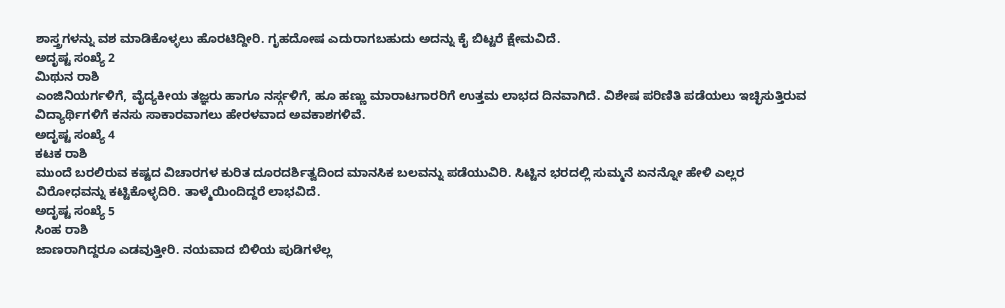ಶಾಸ್ತ್ರಗಳನ್ನು ವಶ ಮಾಡಿಕೊಳ್ಳಲು ಹೊರಟಿದ್ದೀರಿ. ಗೃಹದೋಷ ಎದುರಾಗಬಹುದು ಅದನ್ನು ಕೈ ಬಿಟ್ಟರೆ ಕ್ಷೇಮವಿದೆ.
ಅದೃಷ್ಟ ಸಂಖ್ಯೆ 2
ಮಿಥುನ ರಾಶಿ
ಎಂಜಿನಿಯರ್ಗಳಿಗೆ, ವೈದ್ಯಕೀಯ ತಜ್ಞರು ಹಾಗೂ ನರ್ಸ್ಗಳಿಗೆ, ಹೂ ಹಣ್ಣು ಮಾರಾಟಗಾರರಿಗೆ ಉತ್ತಮ ಲಾಭದ ದಿನವಾಗಿದೆ. ವಿಶೇಷ ಪರಿಣಿತಿ ಪಡೆಯಲು ಇಚ್ಛಿಸುತ್ತಿರುವ ವಿದ್ಯಾರ್ಥಿಗಳಿಗೆ ಕನಸು ಸಾಕಾರವಾಗಲು ಹೇರಳವಾದ ಅವಕಾಶಗಳಿವೆ.
ಅದೃಷ್ಟ ಸಂಖ್ಯೆ 4
ಕಟಕ ರಾಶಿ
ಮುಂದೆ ಬರಲಿರುವ ಕಷ್ಟದ ವಿಚಾರಗಳ ಕುರಿತ ದೂರದರ್ಶಿತ್ವದಿಂದ ಮಾನಸಿಕ ಬಲವನ್ನು ಪಡೆಯುವಿರಿ. ಸಿಟ್ಟಿನ ಭರದಲ್ಲಿ ಸುಮ್ಮನೆ ಏನನ್ನೋ ಹೇಳಿ ಎಲ್ಲರ ವಿರೋಧವನ್ನು ಕಟ್ಟಿಕೊಳ್ಳದಿರಿ. ತಾಳ್ಮೆಯಿಂದಿದ್ದರೆ ಲಾಭವಿದೆ.
ಅದೃಷ್ಟ ಸಂಖ್ಯೆ 5
ಸಿಂಹ ರಾಶಿ
ಜಾಣರಾಗಿದ್ದರೂ ಎಡವುತ್ತೀರಿ. ನಯವಾದ ಬಿಳಿಯ ಪುಡಿಗಳೆಲ್ಲ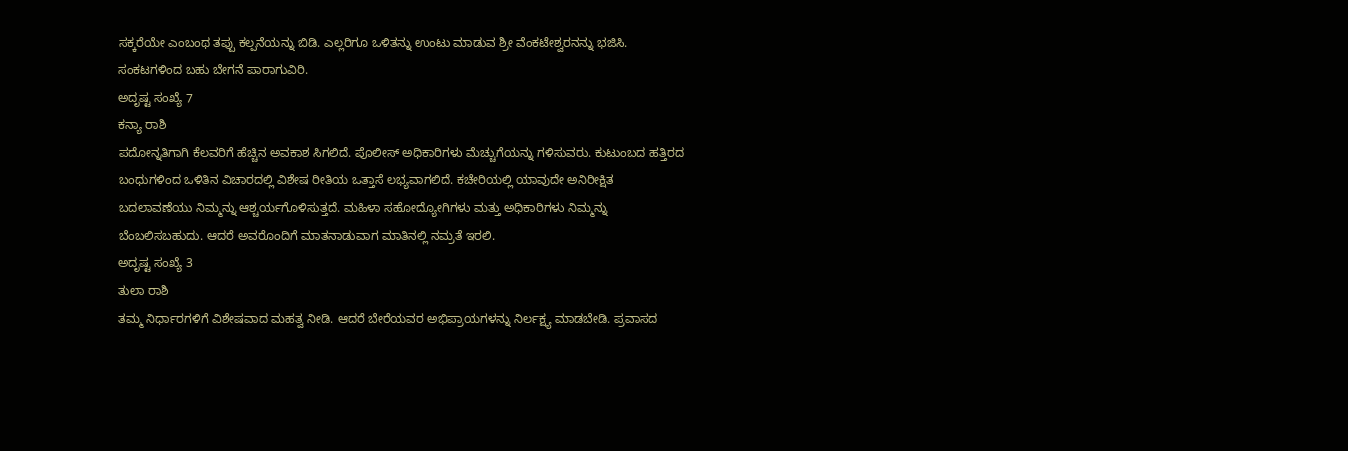ಸಕ್ಕರೆಯೇ ಎಂಬಂಥ ತಪ್ಪು ಕಲ್ಪನೆಯನ್ನು ಬಿಡಿ. ಎಲ್ಲರಿಗೂ ಒಳಿತನ್ನು ಉಂಟು ಮಾಡುವ ಶ್ರೀ ವೆಂಕಟೇಶ್ವರನನ್ನು ಭಜಿಸಿ. ಸಂಕಟಗಳಿಂದ ಬಹು ಬೇಗನೆ ಪಾರಾಗುವಿರಿ.
ಅದೃಷ್ಟ ಸಂಖ್ಯೆ 7
ಕನ್ಯಾ ರಾಶಿ
ಪದೋನ್ನತಿಗಾಗಿ ಕೆಲವರಿಗೆ ಹೆಚ್ಚಿನ ಅವಕಾಶ ಸಿಗಲಿದೆ. ಪೊಲೀಸ್ ಅಧಿಕಾರಿಗಳು ಮೆಚ್ಚುಗೆಯನ್ನು ಗಳಿಸುವರು. ಕುಟುಂಬದ ಹತ್ತಿರದ ಬಂಧುಗಳಿಂದ ಒಳಿತಿನ ವಿಚಾರದಲ್ಲಿ ವಿಶೇಷ ರೀತಿಯ ಒತ್ತಾಸೆ ಲಭ್ಯವಾಗಲಿದೆ. ಕಚೇರಿಯಲ್ಲಿ ಯಾವುದೇ ಅನಿರೀಕ್ಷಿತ ಬದಲಾವಣೆಯು ನಿಮ್ಮನ್ನು ಆಶ್ಚರ್ಯಗೊಳಿಸುತ್ತದೆ. ಮಹಿಳಾ ಸಹೋದ್ಯೋಗಿಗಳು ಮತ್ತು ಅಧಿಕಾರಿಗಳು ನಿಮ್ಮನ್ನು ಬೆಂಬಲಿಸಬಹುದು. ಆದರೆ ಅವರೊಂದಿಗೆ ಮಾತನಾಡುವಾಗ ಮಾತಿನಲ್ಲಿ ನಮ್ರತೆ ಇರಲಿ.
ಅದೃಷ್ಟ ಸಂಖ್ಯೆ 3
ತುಲಾ ರಾಶಿ
ತಮ್ಮ ನಿರ್ಧಾರಗಳಿಗೆ ವಿಶೇಷವಾದ ಮಹತ್ವ ನೀಡಿ. ಆದರೆ ಬೇರೆಯವರ ಅಭಿಪ್ರಾಯಗಳನ್ನು ನಿರ್ಲಕ್ಷ್ಯ ಮಾಡಬೇಡಿ. ಪ್ರವಾಸದ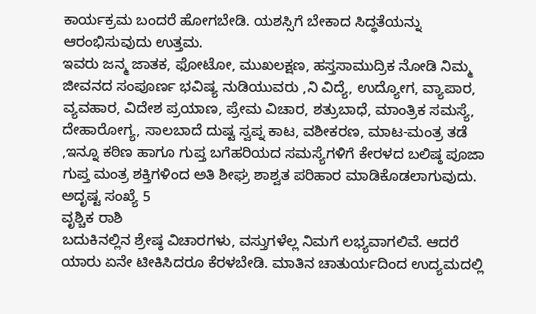ಕಾರ್ಯಕ್ರಮ ಬಂದರೆ ಹೋಗಬೇಡಿ. ಯಶಸ್ಸಿಗೆ ಬೇಕಾದ ಸಿದ್ಧತೆಯನ್ನು ಆರಂಭಿಸುವುದು ಉತ್ತಮ.
ಇವರು ಜನ್ಮ ಜಾತಕ, ಫೋಟೋ, ಮುಖಲಕ್ಷಣ, ಹಸ್ತಸಾಮುದ್ರಿಕ ನೋಡಿ ನಿಮ್ಮ ಜೀವನದ ಸಂಪೂರ್ಣ ಭವಿಷ್ಯ ನುಡಿಯುವರು ,ನಿ ವಿದ್ಯೆ, ಉದ್ಯೋಗ, ವ್ಯಾಪಾರ, ವ್ಯವಹಾರ, ವಿದೇಶ ಪ್ರಯಾಣ, ಪ್ರೇಮ ವಿಚಾರ, ಶತ್ರುಬಾಧೆ, ಮಾಂತ್ರಿಕ ಸಮಸ್ಯೆ, ದೇಹಾರೋಗ್ಯ, ಸಾಲಬಾದೆ ದುಷ್ಟ ಸ್ವಪ್ನ ಕಾಟ, ವಶೀಕರಣ, ಮಾಟ-ಮಂತ್ರ ತಡೆ ,ಇನ್ನೂ ಕಠಿಣ ಹಾಗೂ ಗುಪ್ತ ಬಗೆಹರಿಯದ ಸಮಸ್ಯೆಗಳಿಗೆ ಕೇರಳದ ಬಲಿಷ್ಠ ಪೂಜಾ ಗುಪ್ತ ಮಂತ್ರ ಶಕ್ತಿಗಳಿಂದ ಅತಿ ಶೀಘ್ರ ಶಾಶ್ವತ ಪರಿಹಾರ ಮಾಡಿಕೊಡಲಾಗುವುದು.
ಅದೃಷ್ಟ ಸಂಖ್ಯೆ 5
ವೃಶ್ಚಿಕ ರಾಶಿ
ಬದುಕಿನಲ್ಲಿನ ಶ್ರೇಷ್ಠ ವಿಚಾರಗಳು, ವಸ್ತುಗಳೆಲ್ಲ ನಿಮಗೆ ಲಭ್ಯವಾಗಲಿವೆ. ಆದರೆ ಯಾರು ಏನೇ ಟೀಕಿಸಿದರೂ ಕೆರಳಬೇಡಿ. ಮಾತಿನ ಚಾತುರ್ಯದಿಂದ ಉದ್ಯಮದಲ್ಲಿ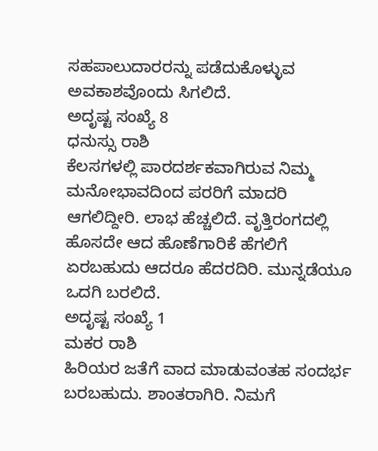ಸಹಪಾಲುದಾರರನ್ನು ಪಡೆದುಕೊಳ್ಳುವ ಅವಕಾಶವೊಂದು ಸಿಗಲಿದೆ.
ಅದೃಷ್ಟ ಸಂಖ್ಯೆ 8
ಧನುಸ್ಸು ರಾಶಿ
ಕೆಲಸಗಳಲ್ಲಿ ಪಾರದರ್ಶಕವಾಗಿರುವ ನಿಮ್ಮ ಮನೋಭಾವದಿಂದ ಪರರಿಗೆ ಮಾದರಿ ಆಗಲಿದ್ದೀರಿ. ಲಾಭ ಹೆಚ್ಚಲಿದೆ. ವೃತ್ತಿರಂಗದಲ್ಲಿ ಹೊಸದೇ ಆದ ಹೊಣೆಗಾರಿಕೆ ಹೆಗಲಿಗೆ ಏರಬಹುದು ಆದರೂ ಹೆದರದಿರಿ. ಮುನ್ನಡೆಯೂ ಒದಗಿ ಬರಲಿದೆ.
ಅದೃಷ್ಟ ಸಂಖ್ಯೆ 1
ಮಕರ ರಾಶಿ
ಹಿರಿಯರ ಜತೆಗೆ ವಾದ ಮಾಡುವಂತಹ ಸಂದರ್ಭ ಬರಬಹುದು. ಶಾಂತರಾಗಿರಿ. ನಿಮಗೆ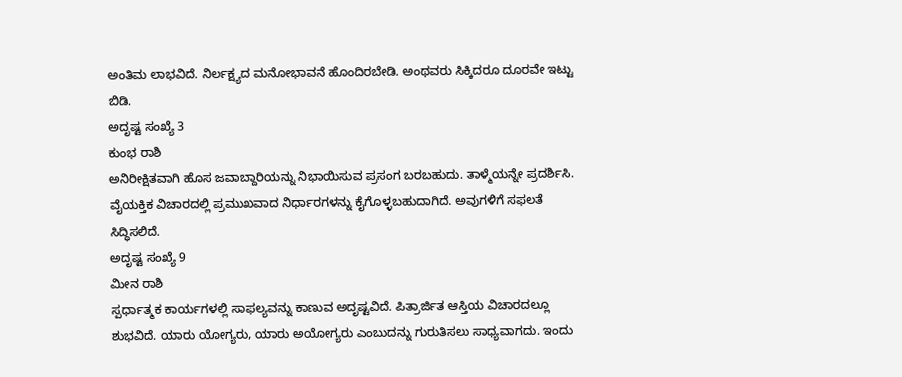ಅಂತಿಮ ಲಾಭವಿದೆ. ನಿರ್ಲಕ್ಷ್ಯದ ಮನೋಭಾವನೆ ಹೊಂದಿರಬೇಡಿ. ಅಂಥವರು ಸಿಕ್ಕಿದರೂ ದೂರವೇ ಇಟ್ಟು ಬಿಡಿ.
ಅದೃಷ್ಟ ಸಂಖ್ಯೆ 3
ಕುಂಭ ರಾಶಿ
ಅನಿರೀಕ್ಷಿತವಾಗಿ ಹೊಸ ಜವಾಬ್ದಾರಿಯನ್ನು ನಿಭಾಯಿಸುವ ಪ್ರಸಂಗ ಬರಬಹುದು. ತಾಳ್ಮೆಯನ್ನೇ ಪ್ರದರ್ಶಿಸಿ. ವೈಯಕ್ತಿಕ ವಿಚಾರದಲ್ಲಿ ಪ್ರಮುಖವಾದ ನಿರ್ಧಾರಗಳನ್ನು ಕೈಗೊಳ್ಳಬಹುದಾಗಿದೆ. ಅವುಗಳಿಗೆ ಸಫಲತೆ ಸಿದ್ಧಿಸಲಿದೆ.
ಅದೃಷ್ಟ ಸಂಖ್ಯೆ 9
ಮೀನ ರಾಶಿ
ಸ್ಪರ್ಧಾತ್ಮಕ ಕಾರ್ಯಗಳಲ್ಲಿ ಸಾಫಲ್ಯವನ್ನು ಕಾಣುವ ಅದೃಷ್ಟವಿದೆ. ಪಿತ್ರಾರ್ಜಿತ ಆಸ್ತಿಯ ವಿಚಾರದಲ್ಲೂ ಶುಭವಿದೆ. ಯಾರು ಯೋಗ್ಯರು, ಯಾರು ಅಯೋಗ್ಯರು ಎಂಬುದನ್ನು ಗುರುತಿಸಲು ಸಾಧ್ಯವಾಗದು. ಇಂದು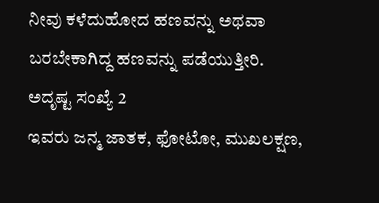ನೀವು ಕಳೆದುಹೋದ ಹಣವನ್ನು ಅಥವಾ ಬರಬೇಕಾಗಿದ್ದ ಹಣವನ್ನು ಪಡೆಯುತ್ತೀರಿ.
ಅದೃಷ್ಟ ಸಂಖ್ಯೆ 2
ಇವರು ಜನ್ಮ ಜಾತಕ, ಫೋಟೋ, ಮುಖಲಕ್ಷಣ,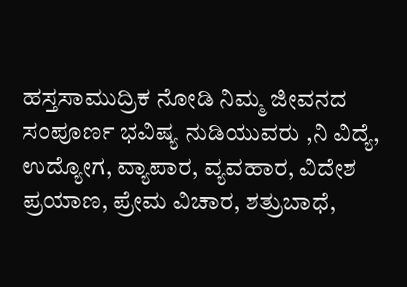ಹಸ್ತಸಾಮುದ್ರಿಕ ನೋಡಿ ನಿಮ್ಮ ಜೀವನದ ಸಂಪೂರ್ಣ ಭವಿಷ್ಯ ನುಡಿಯುವರು ,ನಿ ವಿದ್ಯೆ, ಉದ್ಯೋಗ, ವ್ಯಾಪಾರ, ವ್ಯವಹಾರ, ವಿದೇಶ ಪ್ರಯಾಣ, ಪ್ರೇಮ ವಿಚಾರ, ಶತ್ರುಬಾಧೆ,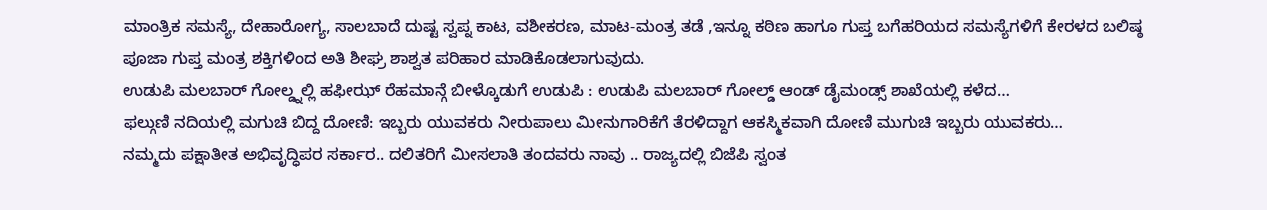ಮಾಂತ್ರಿಕ ಸಮಸ್ಯೆ, ದೇಹಾರೋಗ್ಯ, ಸಾಲಬಾದೆ ದುಷ್ಟ ಸ್ವಪ್ನ ಕಾಟ, ವಶೀಕರಣ, ಮಾಟ-ಮಂತ್ರ ತಡೆ ,ಇನ್ನೂ ಕಠಿಣ ಹಾಗೂ ಗುಪ್ತ ಬಗೆಹರಿಯದ ಸಮಸ್ಯೆಗಳಿಗೆ ಕೇರಳದ ಬಲಿಷ್ಠ ಪೂಜಾ ಗುಪ್ತ ಮಂತ್ರ ಶಕ್ತಿಗಳಿಂದ ಅತಿ ಶೀಘ್ರ ಶಾಶ್ವತ ಪರಿಹಾರ ಮಾಡಿಕೊಡಲಾಗುವುದು.
ಉಡುಪಿ ಮಲಬಾರ್ ಗೋಲ್ಡ್ನಲ್ಲಿ ಹಫೀಝ್ ರೆಹಮಾನ್ಗೆ ಬೀಳ್ಕೊಡುಗೆ ಉಡುಪಿ : ಉಡುಪಿ ಮಲಬಾರ್ ಗೋಲ್ಡ್ ಆಂಡ್ ಡೈಮಂಡ್ಸ್ ಶಾಖೆಯಲ್ಲಿ ಕಳೆದ…
ಫಲ್ಗುಣಿ ನದಿಯಲ್ಲಿ ಮಗುಚಿ ಬಿದ್ದ ದೋಣಿ: ಇಬ್ಬರು ಯುವಕರು ನೀರುಪಾಲು ಮೀನುಗಾರಿಕೆಗೆ ತೆರಳಿದ್ದಾಗ ಆಕಸ್ಮಿಕವಾಗಿ ದೋಣಿ ಮುಗುಚಿ ಇಬ್ಬರು ಯುವಕರು…
ನಮ್ಮದು ಪಕ್ಷಾತೀತ ಅಭಿವೃದ್ಧಿಪರ ಸರ್ಕಾರ.. ದಲಿತರಿಗೆ ಮೀಸಲಾತಿ ತಂದವರು ನಾವು .. ರಾಜ್ಯದಲ್ಲಿ ಬಿಜೆಪಿ ಸ್ವಂತ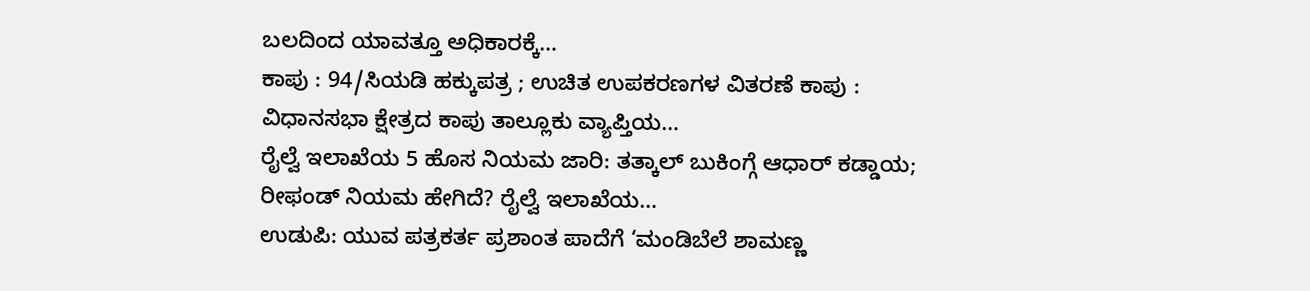ಬಲದಿಂದ ಯಾವತ್ತೂ ಅಧಿಕಾರಕ್ಕೆ…
ಕಾಪು : 94/ಸಿಯಡಿ ಹಕ್ಕುಪತ್ರ ; ಉಚಿತ ಉಪಕರಣಗಳ ವಿತರಣೆ ಕಾಪು : ವಿಧಾನಸಭಾ ಕ್ಷೇತ್ರದ ಕಾಪು ತಾಲ್ಲೂಕು ವ್ಯಾಪ್ತಿಯ…
ರೈಲ್ವೆ ಇಲಾಖೆಯ 5 ಹೊಸ ನಿಯಮ ಜಾರಿ: ತತ್ಕಾಲ್ ಬುಕಿಂಗ್ಗೆ ಆಧಾರ್ ಕಡ್ಡಾಯ; ರೀಫಂಡ್ ನಿಯಮ ಹೇಗಿದೆ? ರೈಲ್ವೆ ಇಲಾಖೆಯ…
ಉಡುಪಿ: ಯುವ ಪತ್ರಕರ್ತ ಪ್ರಶಾಂತ ಪಾದೆಗೆ ‘ಮಂಡಿಬೆಲೆ ಶಾಮಣ್ಣ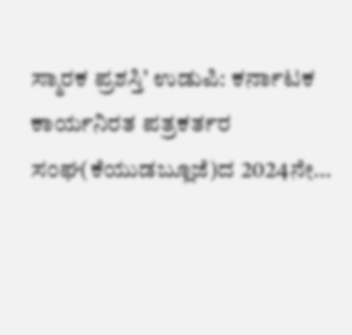ಸ್ಮಾರಕ ಪ್ರಶಸ್ತಿ’ ಉಡುಪಿ: ಕರ್ನಾಟಕ ಕಾರ್ಯನಿರತ ಪತ್ರಕರ್ತರ ಸಂಘ(ಕೆಯುಡಬ್ಲೂಜೆ)ದ 2024ನೇ…